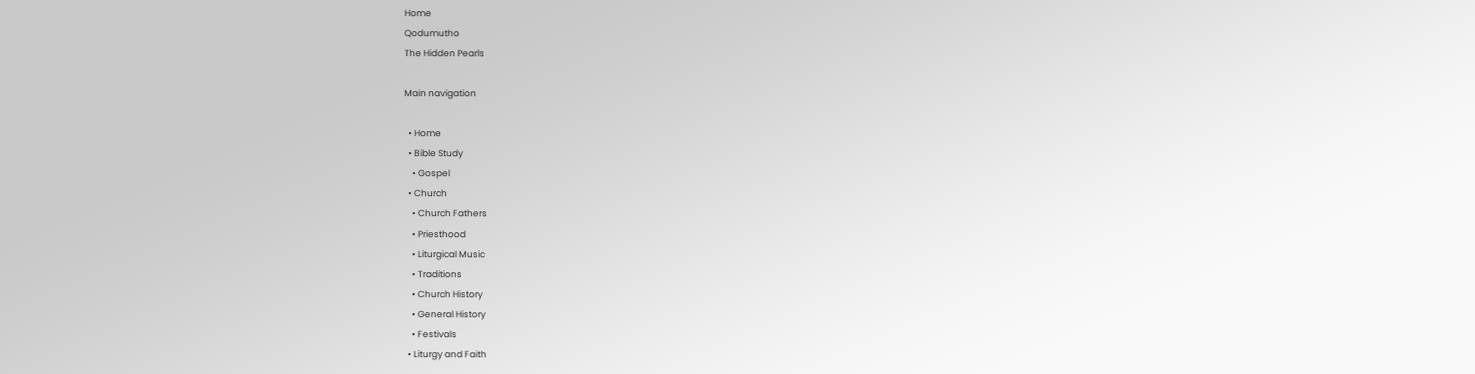Home
Qodumutho
The Hidden Pearls

Main navigation

  • Home
  • Bible Study
    • Gospel
  • Church
    • Church Fathers
    • Priesthood
    • Liturgical Music
    • Traditions
    • Church History
    • General History
    • Festivals
  • Liturgy and Faith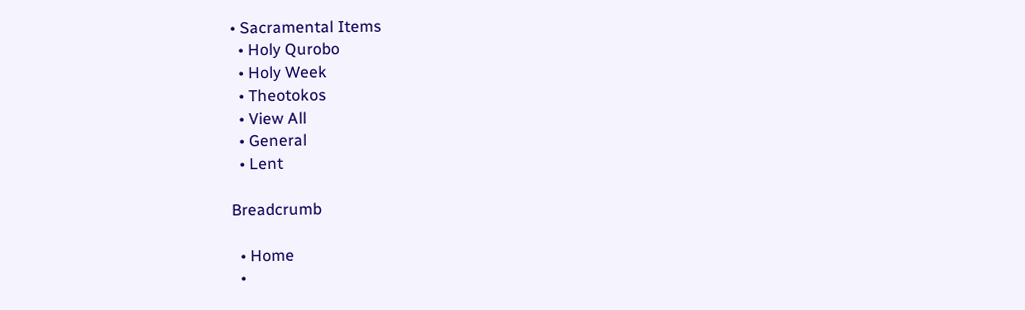• Sacramental Items
  • Holy Qurobo
  • Holy Week
  • Theotokos
  • View All
  • General
  • Lent

Breadcrumb

  • Home
  •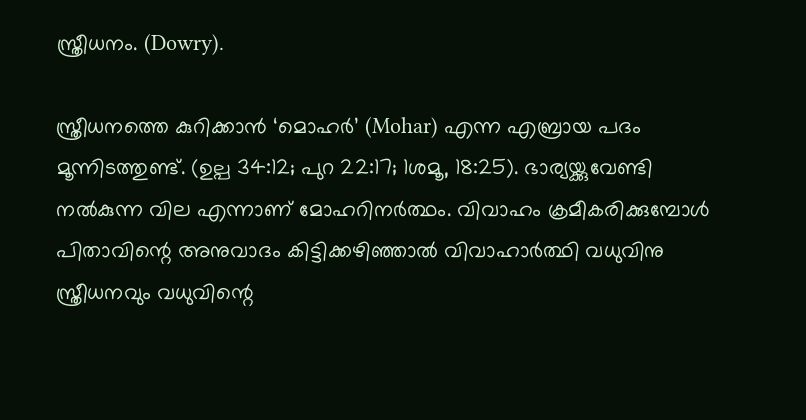സ്ത്രീധനം. (Dowry).

സ്ത്രീധനത്തെ കുറിക്കാൻ ‘മൊഹർ’ (Mohar) എന്ന എബ്രായ പദം മൂന്നിടത്തുണ്ട്. (ഉല്പ 34:12; പുറ 22:17; 1ശമൂ, 18:25). ഭാര്യയ്ക്കുവേണ്ടി നൽകുന്ന വില എന്നാണ് മോഹറിനർത്ഥം. വിവാഹം ക്രമീകരിക്കുമ്പോൾ പിതാവിന്റെ അനുവാദം കിട്ടിക്കഴിഞ്ഞാൽ വിവാഹാർത്ഥി വധുവിനു സ്ത്രീധനവും വധുവിന്റെ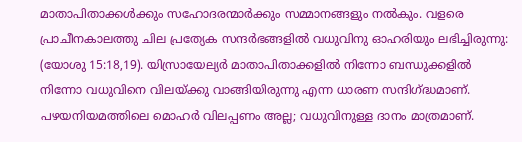മാതാപിതാക്കൾക്കും സഹോദരന്മാർക്കും സമ്മാനങ്ങളും നൽകും. വളരെ പ്രാചീനകാലത്തു ചില പ്രത്യേക സന്ദർഭങ്ങളിൽ വധുവിനു ഓഹരിയും ലഭിച്ചിരുന്നു: (യോശു 15:18,19). യിസ്രായേല്യർ മാതാപിതാക്കളിൽ നിന്നോ ബന്ധുക്കളിൽ നിന്നോ വധുവിനെ വിലയ്ക്കു വാങ്ങിയിരുന്നു എന്ന ധാരണ സന്ദിഗ്ദ്ധമാണ്. പഴയനിയമത്തിലെ മൊഹർ വിലപ്പണം അല്ല; വധുവിനുള്ള ദാനം മാത്രമാണ്.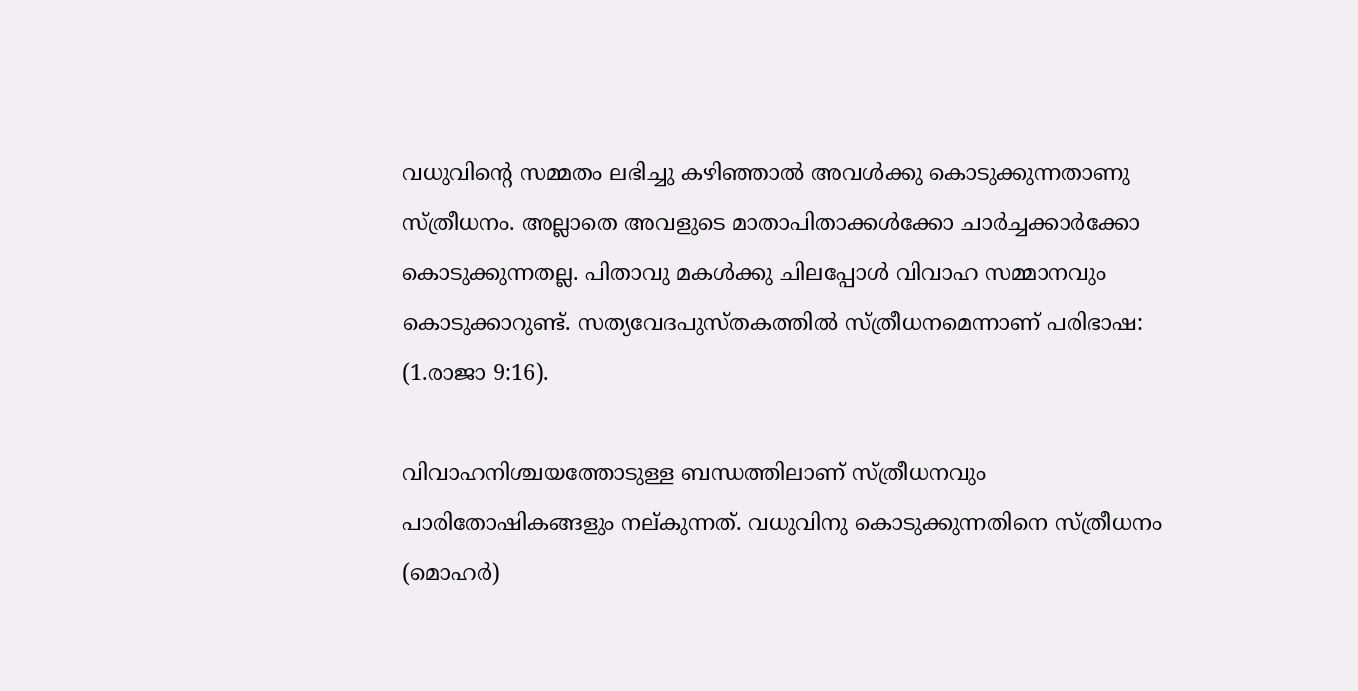വധുവിന്റെ സമ്മതം ലഭിച്ചു കഴിഞ്ഞാൽ അവൾക്കു കൊടുക്കുന്നതാണു സ്ത്രീധനം. അല്ലാതെ അവളുടെ മാതാപിതാക്കൾക്കോ ചാർച്ചക്കാർക്കോ കൊടുക്കുന്നതല്ല. പിതാവു മകൾക്കു ചിലപ്പോൾ വിവാഹ സമ്മാനവും കൊടുക്കാറുണ്ട്. സത്യവേദപുസ്തകത്തിൽ സ്ത്രീധനമെന്നാണ് പരിഭാഷ: (1.രാജാ 9:16).

വിവാഹനിശ്ചയത്തോടുള്ള ബന്ധത്തിലാണ് സ്ത്രീധനവും പാരിതോഷികങ്ങളും നല്കുന്നത്. വധുവിനു കൊടുക്കുന്നതിനെ സ്ത്രീധനം (മൊഹർ)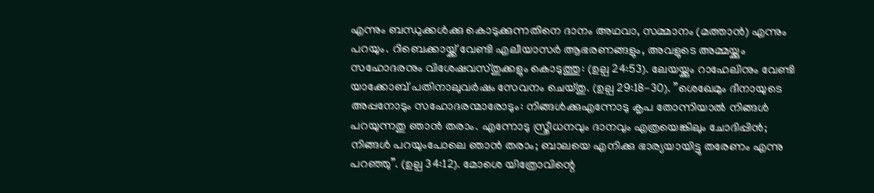എന്നും ബന്ധുക്കൾക്കു കൊടുക്കുന്നതിനെ ദാനം അഥവാ, സമ്മാനം (മത്താൻ) എന്നും പറയും. റിബെക്കായ്ക്ക് വേണ്ടി എലീയാസർ ആഭരണങ്ങളും, അവളുടെ അമ്മയ്ക്കും സഹോദരനും വിശേഷവസ്തുക്കളും കൊടുത്തു: (ഉല്പ 24:53). ലേയയ്ക്കും റാഹേലിനും വേണ്ടി യാക്കോബ് പതിനാലുവർഷം സേവനം ചെയ്തു. (ഉല്പ 29:18-30). ”ശെഖേമും ദീനായുടെ അപ്പനോടും സഹോദരന്മാരോടും: നിങ്ങൾക്കുഎന്നോടു കൃപ തോന്നിയാൽ നിങ്ങൾ പറയുന്നതു ഞാൻ തരാം. എന്നോടു സ്ത്രീധനവും ദാനവും എത്രയെങ്കിലും ചോദിപ്പിൻ; നിങ്ങൾ പറയുംപോലെ ഞാൻ തരാം; ബാലയെ എനിക്കു ഭാര്യയായിട്ടു തരേണം എന്നു പറഞ്ഞു”. (ഉല്പ 34:12). മോശെ യിത്രോവിന്റെ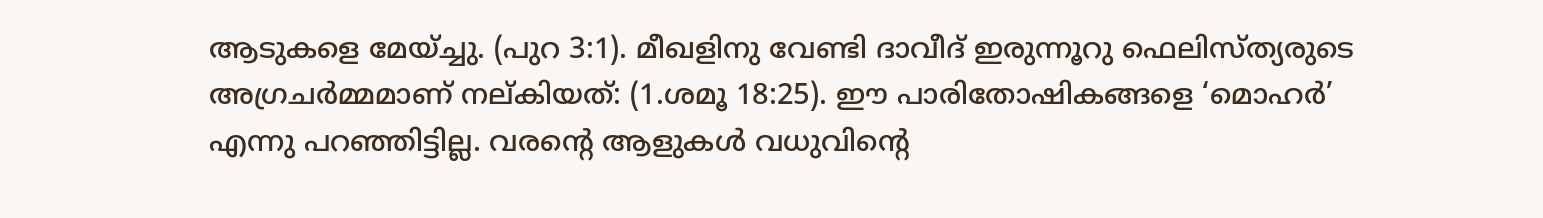ആടുകളെ മേയ്ച്ചു. (പുറ 3:1). മീഖളിനു വേണ്ടി ദാവീദ് ഇരുന്നൂറു ഫെലിസ്ത്യരുടെ അഗ്രചർമ്മമാണ് നല്കിയത്: (1.ശമൂ 18:25). ഈ പാരിതോഷികങ്ങളെ ‘മൊഹർ’ എന്നു പറഞ്ഞിട്ടില്ല. വരന്റെ ആളുകൾ വധുവിന്റെ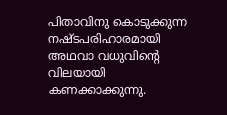പിതാവിനു കൊടുക്കുന്ന നഷ്ടപരിഹാരമായി അഥവാ വധുവിന്റെ വിലയായി കണക്കാക്കുന്നു.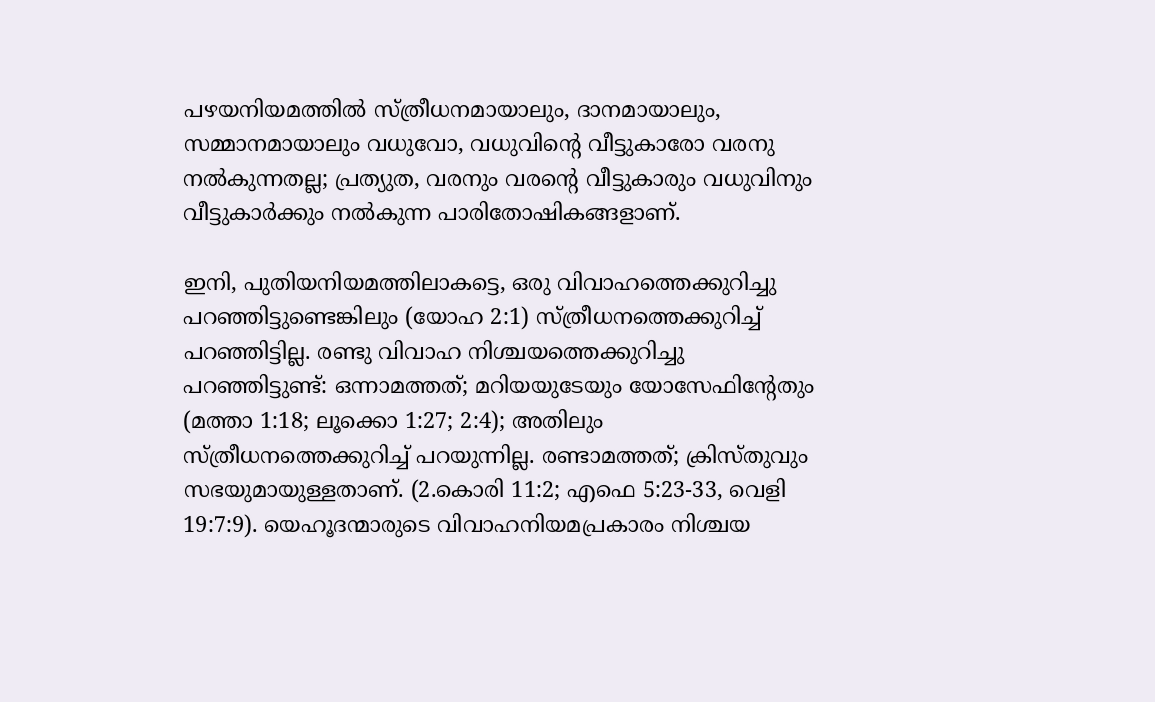പഴയനിയമത്തിൽ സ്ത്രീധനമായാലും, ദാനമായാലും, സമ്മാനമായാലും വധുവോ, വധുവിൻ്റെ വീട്ടുകാരോ വരനു നൽകുന്നതല്ല; പ്രത്യുത, വരനും വരൻ്റെ വീട്ടുകാരും വധുവിനും വീട്ടുകാർക്കും നൽകുന്ന പാരിതോഷികങ്ങളാണ്.

ഇനി, പുതിയനിയമത്തിലാകട്ടെ, ഒരു വിവാഹത്തെക്കുറിച്ചു പറഞ്ഞിട്ടുണ്ടെങ്കിലും (യോഹ 2:1) സ്ത്രീധനത്തെക്കുറിച്ച് പറഞ്ഞിട്ടില്ല. രണ്ടു വിവാഹ നിശ്ചയത്തെക്കുറിച്ചു പറഞ്ഞിട്ടുണ്ട്: ഒന്നാമത്തത്; മറിയയുടേയും യോസേഫിൻ്റേതും (മത്താ 1:18; ലൂക്കൊ 1:27; 2:4); അതിലും സ്ത്രീധനത്തെക്കുറിച്ച് പറയുന്നില്ല. രണ്ടാമത്തത്; ക്രിസ്തുവും സഭയുമായുള്ളതാണ്. (2.കൊരി 11:2; എഫെ 5:23-33, വെളി 19:7:9). യെഹൂദന്മാരുടെ വിവാഹനിയമപ്രകാരം നിശ്ചയ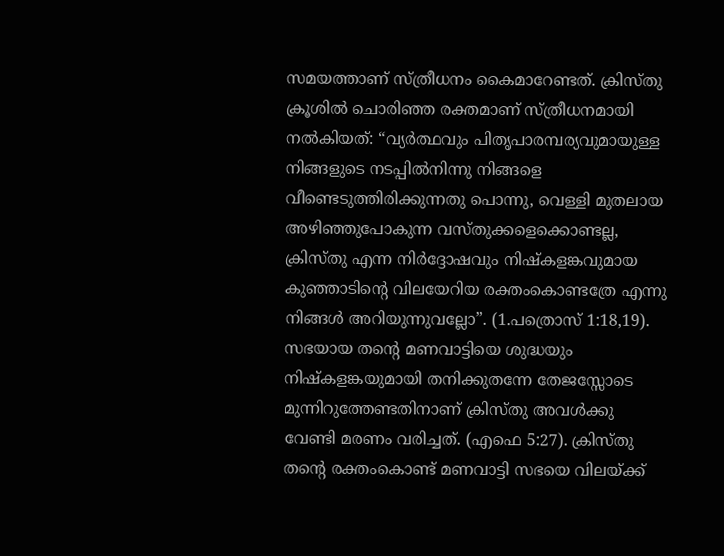സമയത്താണ് സ്ത്രീധനം കൈമാറേണ്ടത്. ക്രിസ്തു ക്രൂശിൽ ചൊരിഞ്ഞ രക്തമാണ് സ്ത്രീധനമായി നൽകിയത്: “വ്യർത്ഥവും പിതൃപാരമ്പര്യവുമായുള്ള നിങ്ങളുടെ നടപ്പിൽനിന്നു നിങ്ങളെ വീണ്ടെടുത്തിരിക്കുന്നതു പൊന്നു, വെള്ളി മുതലായ അഴിഞ്ഞുപോകുന്ന വസ്തുക്കളെക്കൊണ്ടല്ല, ക്രിസ്തു എന്ന നിർദ്ദോഷവും നിഷ്കളങ്കവുമായ കുഞ്ഞാടിന്റെ വിലയേറിയ രക്തംകൊണ്ടത്രേ എന്നു നിങ്ങൾ അറിയുന്നുവല്ലോ”. (1.പത്രൊസ് 1:18,19). സഭയായ തൻ്റെ മണവാട്ടിയെ ശുദ്ധയും നിഷ്കളങ്കയുമായി തനിക്കുതന്നേ തേജസ്സോടെ മുന്നിറുത്തേണ്ടതിനാണ് ക്രിസ്തു അവൾക്കു വേണ്ടി മരണം വരിച്ചത്. (എഫെ 5:27). ക്രിസ്തു തൻ്റെ രക്തംകൊണ്ട് മണവാട്ടി സഭയെ വിലയ്ക്ക്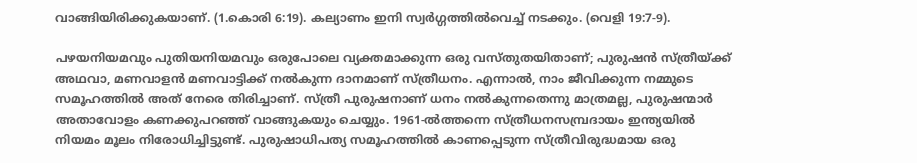വാങ്ങിയിരിക്കുകയാണ്. (1.കൊരി 6:19). കല്യാണം ഇനി സ്വർഗ്ഗത്തിൽവെച്ച് നടക്കും. (വെളി 19:7-9).

പഴയനിയമവും പുതിയനിയമവും ഒരുപോലെ വ്യക്തമാക്കുന്ന ഒരു വസ്തുതയിതാണ്; പുരുഷൻ സ്ത്രീയ്ക്ക് അഥവാ, മണവാളൻ മണവാട്ടിക്ക് നൽകുന്ന ദാനമാണ് സ്ത്രീധനം. എന്നാൽ, നാം ജീവിക്കുന്ന നമ്മുടെ സമൂഹത്തിൽ അത് നേരെ തിരിച്ചാണ്. സ്ത്രീ പുരുഷനാണ് ധനം നൽകുന്നതെന്നു മാത്രമല്ല, പുരുഷന്മാർ അതാവോളം കണക്കുപറഞ്ഞ് വാങ്ങുകയും ചെയ്യും. 1961-ൽത്തന്നെ സ്ത്രീധനസമ്പ്രദായം ഇന്ത്യയിൽ നിയമം മൂലം നിരോധിച്ചിട്ടുണ്ട്. പുരുഷാധിപത്യ സമൂഹത്തിൽ കാണപ്പെടുന്ന സ്ത്രീവിരുദ്ധമായ ഒരു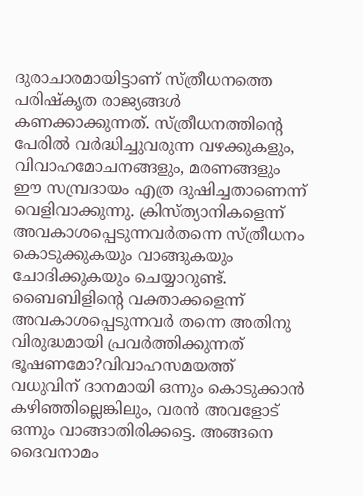ദുരാചാരമായിട്ടാണ് സ്ത്രീധനത്തെ പരിഷ്കൃത രാജ്യങ്ങൾ കണക്കാക്കുന്നത്. സ്ത്രീധനത്തിൻ്റെ പേരിൽ വർദ്ധിച്ചുവരുന്ന വഴക്കുകളും, വിവാഹമോചനങ്ങളും, മരണങ്ങളും ഈ സമ്പ്രദായം എത്ര ദുഷിച്ചതാണെന്ന് വെളിവാക്കുന്നു. ക്രിസ്ത്യാനികളെന്ന് അവകാശപ്പെടുന്നവർതന്നെ സ്ത്രീധനം കൊടുക്കുകയും വാങ്ങുകയും ചോദിക്കുകയും ചെയ്യാറുണ്ട്. ബൈബിളിൻ്റെ വക്താക്കളെന്ന് അവകാശപ്പെടുന്നവർ തന്നെ അതിനു വിരുദ്ധമായി പ്രവർത്തിക്കുന്നത് ഭൂഷണമോ?വിവാഹസമയത്ത് വധുവിന് ദാനമായി ഒന്നും കൊടുക്കാൻ കഴിഞ്ഞില്ലെങ്കിലും, വരൻ അവളോട് ഒന്നും വാങ്ങാതിരിക്കട്ടെ. അങ്ങനെ ദൈവനാമം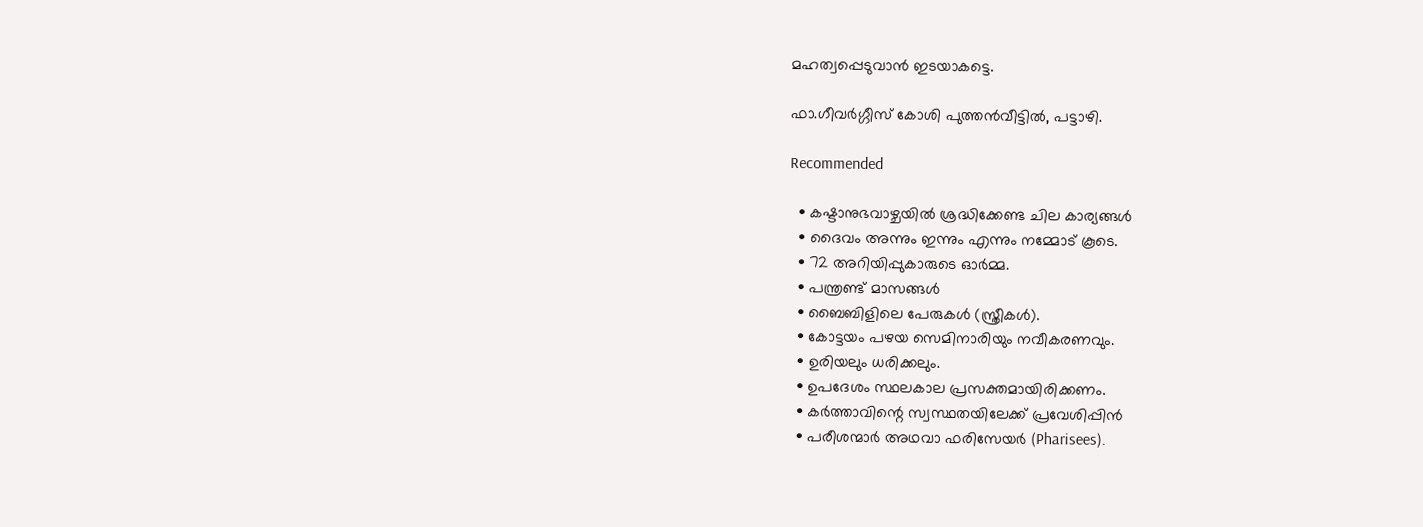മഹത്വപ്പെടുവാൻ ഇടയാകട്ടെ.

ഫാ.ഗീവർഗ്ഗീസ് കോശി പുത്തൻവീട്ടിൽ, പട്ടാഴി.

Recommended

  • കഷ്ടാനുഭവാഴ്ചയിൽ ശ്രദ്ധിക്കേണ്ട ചില കാര്യങ്ങൾ
  • ദൈവം അന്നും ഇന്നും എന്നും നമ്മോട് കൂടെ.
  • 72 അറിയിപ്പുകാരുടെ ഓർമ്മ.
  • പന്ത്രണ്ട് മാസങ്ങൾ
  • ബൈബിളിലെ പേരുകൾ (സ്ത്രീകൾ).
  • കോട്ടയം പഴയ സെമിനാരിയും നവീകരണവും.
  • ഉരിയലും ധരിക്കലും.
  • ഉപദേശം സ്ഥലകാല പ്രസക്തമായിരിക്കണം.
  • കർത്താവിന്റെ സ്വസ്ഥതയിലേക്ക് പ്രവേശിപ്പിൻ
  • പരീശന്മാർ അഥവാ ഫരിസേയർ (Pharisees).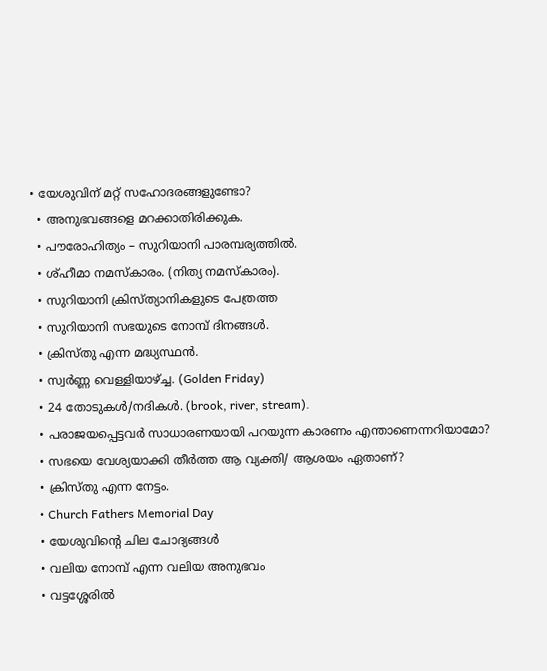• യേശുവിന് മറ്റ് സഹോദരങ്ങളുണ്ടോ?
  • അനുഭവങ്ങളെ മറക്കാതിരിക്കുക.
  • പൗരോഹിത്യം – സുറിയാനി പാരമ്പര്യത്തിൽ.
  • ശ്ഹീമാ നമസ്കാരം. (നിത്യ നമസ്കാരം).
  • സുറിയാനി ക്രിസ്ത്യാനികളുടെ പേത്രത്ത
  • സുറിയാനി സഭയുടെ നോമ്പ് ദിനങ്ങൾ.
  • ക്രിസ്തു എന്ന മദ്ധ്യസ്ഥൻ.
  • സ്വർണ്ണ വെള്ളിയാഴ്ച്ച. (Golden Friday)
  • 24 തോടുകൾ/നദികൾ. (brook, river, stream).
  • പരാജയപ്പെട്ടവര്‍ സാധാരണയായി പറയുന്ന കാരണം എന്താണെന്നറിയാമോ?
  • സഭയെ വേശ്യയാക്കി തീർത്ത ആ വ്യക്തി/ ആശയം ഏതാണ്?
  • ക്രിസ്തു എന്ന നേട്ടം.
  • Church Fathers Memorial Day
  • യേശുവിന്റെ ചില ചോദ്യങ്ങൾ
  • വലിയ നോമ്പ് എന്ന വലിയ അനുഭവം
  • വട്ടശ്ശേരിൽ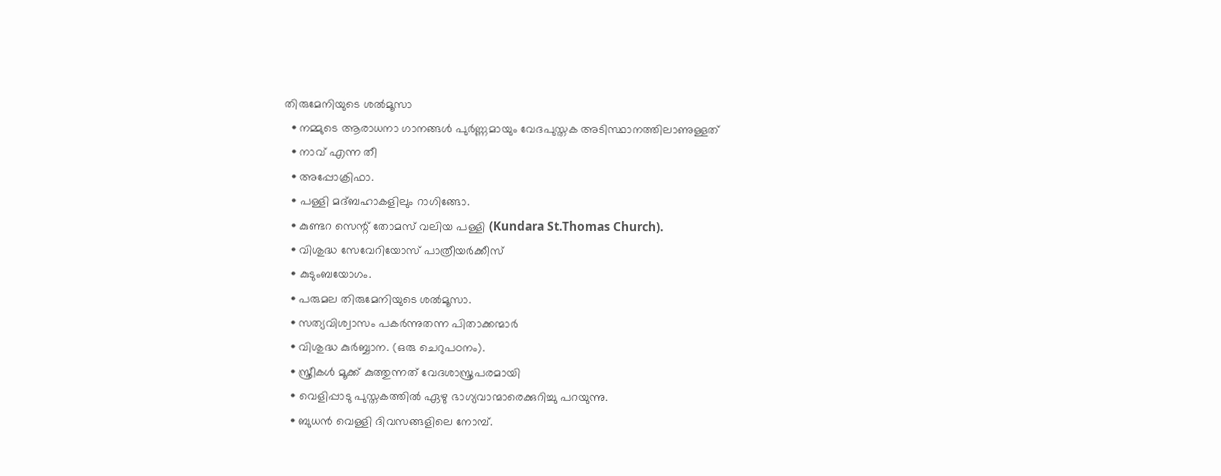തിരുമേനിയുടെ ശൽമൂസാ
  • നമ്മുടെ ആരാധനാ ഗാനങ്ങൾ പുർണ്ണമായും വേദപുസ്തക അടിസ്ഥാനത്തിലാണുള്ളത്
  • നാവ് എന്ന തീ
  • അപ്പോക്രിഫാ.
  • പള്ളി മദ്ബഹാകളിലും റാഗിങ്ങോ.
  • കുണ്ടറ സെന്റ് തോമസ് വലിയ പള്ളി (Kundara St.Thomas Church).
  • വിശുദ്ധ സേവേറിയോസ് പാത്രീയർക്കീസ്
  • കുടുംബയോഗം.
  • പരുമല തിരുമേനിയുടെ ശൽമൂസാ.
  • സത്യവിശ്വാസം പകർന്നുതന്ന പിതാക്കന്മാർ
  • വിശുദ്ധ കുർബ്ബാന. (ഒരു ചെറുപഠനം).
  • സ്ത്രീകൾ മൂക്ക് കുത്തുന്നത് വേദശാസ്ത്രപരമായി
  • വെളിപ്പാടു പുസ്തകത്തിൽ ഏഴു ഭാഗ്യവാന്മാരെക്കുറിച്ചു പറയുന്നു.
  • ബുധൻ വെള്ളി ദിവസങ്ങളിലെ നോമ്പ്.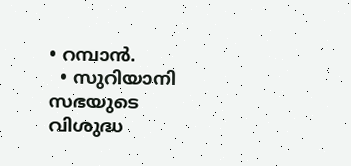• റമ്പാൻ.
  • സുറിയാനി സഭയുടെ വിശുദ്ധ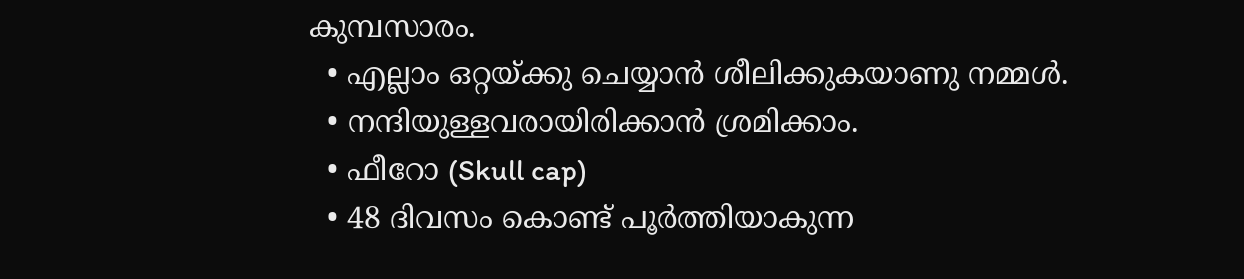കുമ്പസാരം.
  • എല്ലാം ഒറ്റയ്ക്കു ചെയ്യാൻ ശീലിക്കുകയാണു നമ്മൾ.
  • നന്ദിയുള്ളവരായിരിക്കാൻ ശ്രമിക്കാം.
  • ഫീറോ (Skull cap)
  • 48 ദിവസം കൊണ്ട് പൂർത്തിയാകുന്ന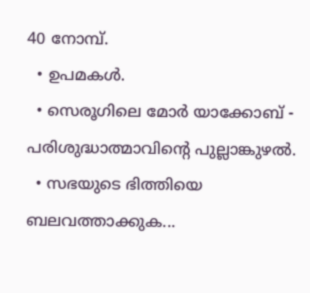40 നോമ്പ്.
  • ഉപമകൾ.
  • സെരൂഗിലെ മോർ യാക്കോബ് - പരിശുദ്ധാത്മാവിന്റെ പുല്ലാങ്കുഴൽ.
  • സഭയുടെ ഭിത്തിയെ ബലവത്താക്കുക...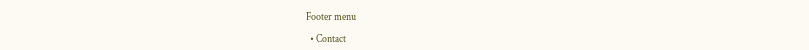Footer menu

  • Contact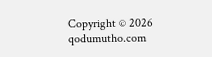Copyright © 2026 qodumutho.com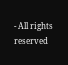- All rights reserved